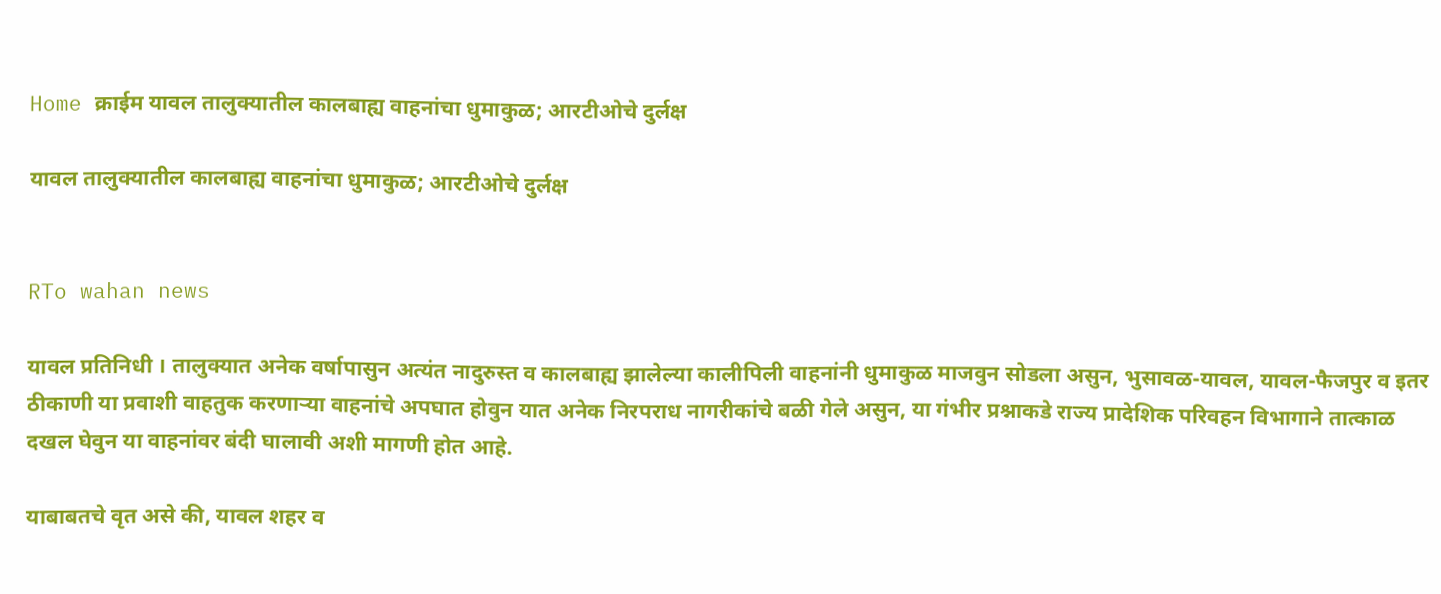Home क्राईम यावल तालुक्यातील कालबाह्य वाहनांचा धुमाकुळ; आरटीओचे दुर्लक्ष

यावल तालुक्यातील कालबाह्य वाहनांचा धुमाकुळ; आरटीओचे दुर्लक्ष


RTo wahan news

यावल प्रतिनिधी । तालुक्यात अनेक वर्षापासुन अत्यंत नादुरुस्त व कालबाह्य झालेल्या कालीपिली वाहनांनी धुमाकुळ माजवुन सोडला असुन, भुसावळ-यावल, यावल-फैजपुर व इतर ठीकाणी या प्रवाशी वाहतुक करणाऱ्या वाहनांचे अपघात होवुन यात अनेक निरपराध नागरीकांचे बळी गेले असुन, या गंभीर प्रश्नाकडे राज्य प्रादेशिक परिवहन विभागाने तात्काळ दखल घेवुन या वाहनांवर बंदी घालावी अशी मागणी होत आहे.

याबाबतचे वृत असे की, यावल शहर व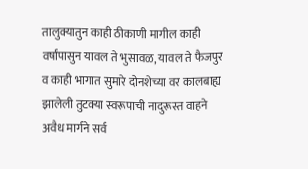तालुक्यातुन काही ठीकाणी मागील काही वर्षांपासुन यावल ते भुसावळ, यावल ते फैजपुर व काही भागात सुमारे दोनशेच्या वर कालबाह्य झालेली तुटक्या स्वरूपाची नादुरूस्त वाहने अवैध मार्गने सर्व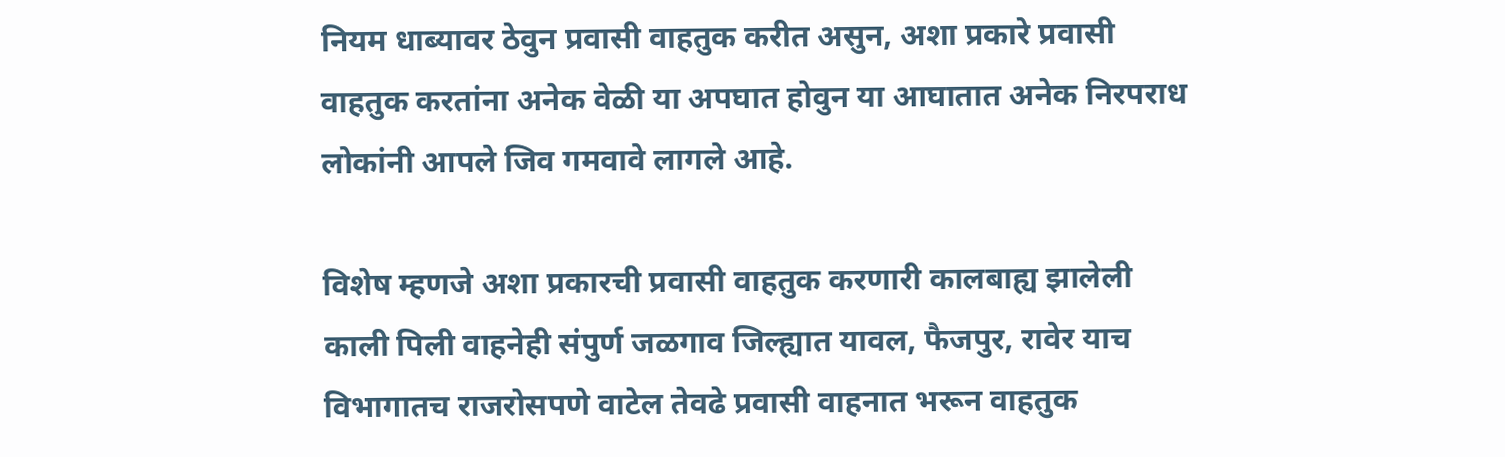नियम धाब्यावर ठेवुन प्रवासी वाहतुक करीत असुन, अशा प्रकारे प्रवासी वाहतुक करतांना अनेक वेळी या अपघात होवुन या आघातात अनेक निरपराध लोकांनी आपले जिव गमवावे लागले आहे.

विशेष म्हणजे अशा प्रकारची प्रवासी वाहतुक करणारी कालबाह्य झालेली काली पिली वाहनेही संपुर्ण जळगाव जिल्ह्यात यावल, फैजपुर, रावेर याच विभागातच राजरोसपणे वाटेल तेवढे प्रवासी वाहनात भरून वाहतुक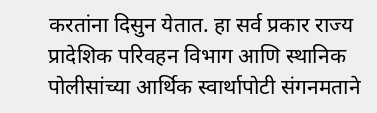करतांना दिसुन येतात. हा सर्व प्रकार राज्य प्रादेशिक परिवहन विभाग आणि स्थानिक पोलीसांच्या आर्थिक स्वार्थापोटी संगनमताने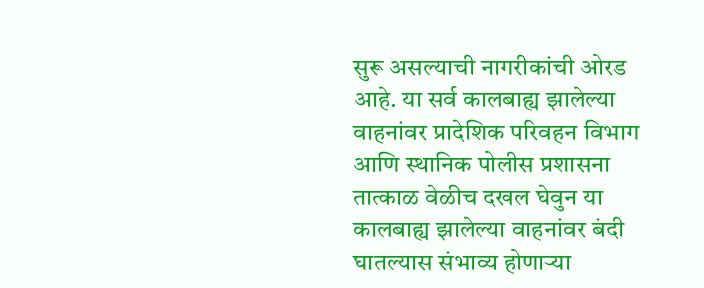सुरू असल्याची नागरीकांची ओरड आहे. या सर्व कालबाह्य झालेल्या वाहनांवर प्रादेशिक परिवहन विभाग आणि स्थानिक पोलीस प्रशासना तात्काळ वेळीच दखल घेवुन या कालबाह्य झालेल्या वाहनांवर बंदी घातल्यास संभाव्य होणाऱ्या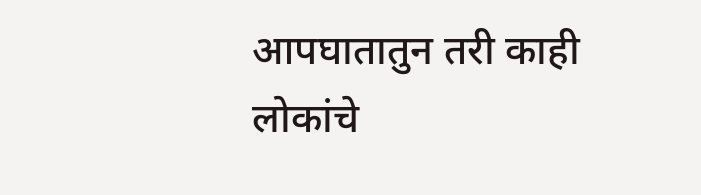आपघातातुन तरी काही लोकांचे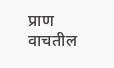प्राण वाचतील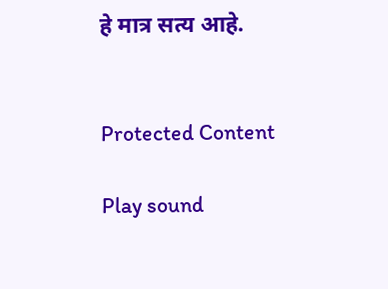हे मात्र सत्य आहे.


Protected Content

Play sound